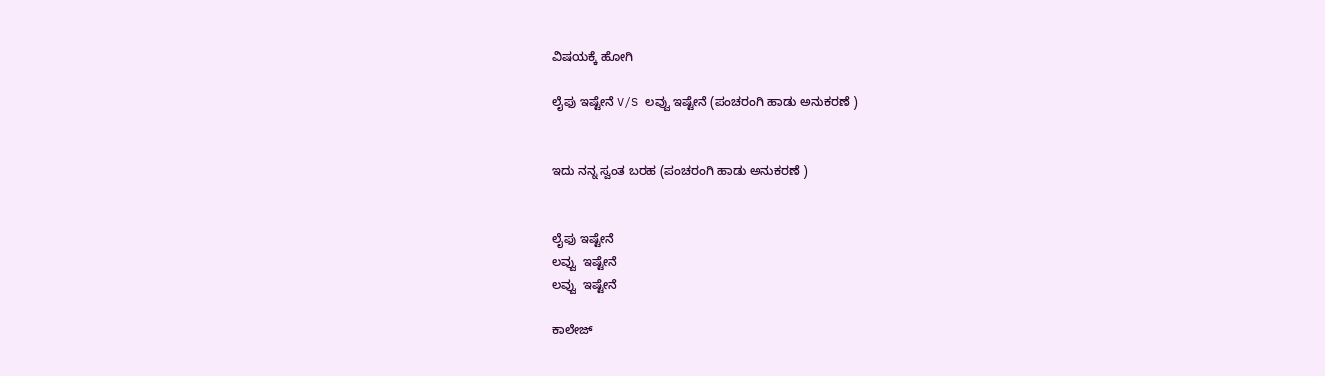ವಿಷಯಕ್ಕೆ ಹೋಗಿ

ಲೈಫು ಇಷ್ಟೇನೆ V/S ಲವ್ವು ಇಷ್ಟೇನೆ (ಪಂಚರಂಗಿ ಹಾಡು ಅನುಕರಣೆ )


ಇದು ನನ್ನ ಸ್ವಂತ ಬರಹ (ಪಂಚರಂಗಿ ಹಾಡು ಅನುಕರಣೆ )


ಲೈಫು ಇಷ್ಟೇನೆ
ಲವ್ವು  ಇಷ್ಟೇನೆ
ಲವ್ವು  ಇಷ್ಟೇನೆ

ಕಾಲೇಜ್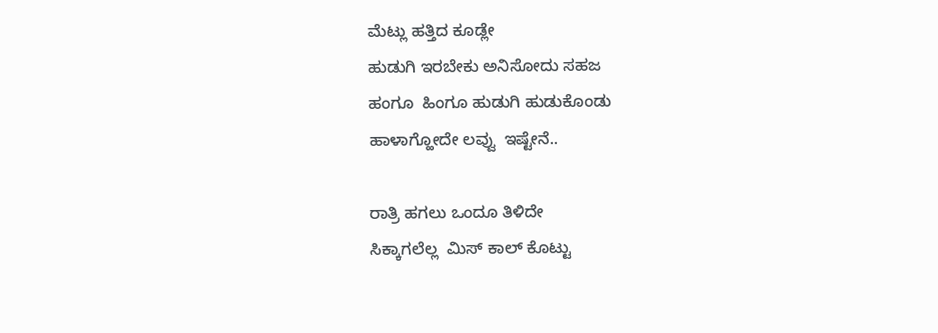ಮೆಟ್ಲು ಹತ್ತಿದ ಕೂಡ್ಲೇ
ಹುಡುಗಿ ಇರಬೇಕು ಅನಿಸೋದು ಸಹಜ
ಹಂಗೂ  ಹಿಂಗೂ ಹುಡುಗಿ ಹುಡುಕೊಂಡು
ಹಾಳಾಗ್ಹೋದೇ ಲವ್ವು  ಇಷ್ಟೇನೆ..

ರಾತ್ರಿ ಹಗಲು ಒಂದೂ ತಿಳಿದೇ
ಸಿಕ್ಕಾಗಲೆಲ್ಲ  ಮಿಸ್ ಕಾಲ್ ಕೊಟ್ಟು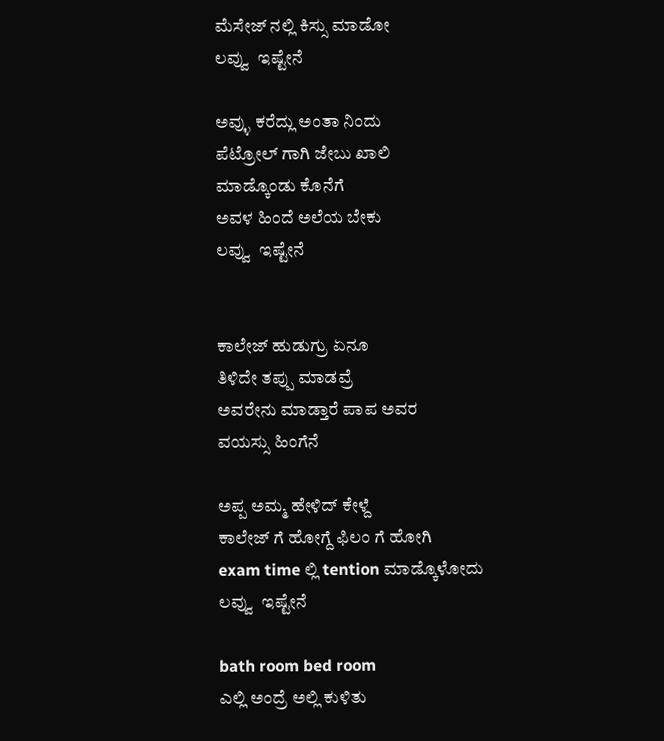ಮೆಸೇಜ್ ನಲ್ಲಿ ಕಿಸ್ಸು ಮಾಡೋ
ಲವ್ವು  ಇಷ್ಟೇನೆ

ಅವ್ಳು ಕರೆದ್ಲು ಅಂತಾ ನಿಂದು
ಪೆಟ್ರೋಲ್ ಗಾಗಿ ಜೇಬು ಖಾಲಿ
ಮಾಡ್ಕೊಂಡು ಕೊನೆಗೆ
ಅವಳ ಹಿಂದೆ ಅಲೆಯ ಬೇಕು
ಲವ್ವು  ಇಷ್ಟೇನೆ


ಕಾಲೇಜ್ ಹುಡುಗ್ರು ಏನೂ
ತಿಳಿದೇ ತಪ್ಪು ಮಾಡವ್ರೆ
ಅವರೇನು ಮಾಡ್ತಾರೆ ಪಾಪ ಅವರ
ವಯಸ್ಸು ಹಿಂಗೆನೆ

ಅಪ್ಪ ಅಮ್ಮ ಹೇಳಿದ್ ಕೇಳ್ದೆ
ಕಾಲೇಜ್ ಗೆ ಹೋಗ್ದೆ ಫಿಲಂ ಗೆ ಹೋಗಿ
exam time ಲ್ಲಿ tention ಮಾಡ್ಕೊಳೋದು
ಲವ್ವು  ಇಷ್ಟೇನೆ

bath room bed room
ಎಲ್ಲಿ ಅಂದ್ರೆ ಅಲ್ಲಿ ಕುಳಿತು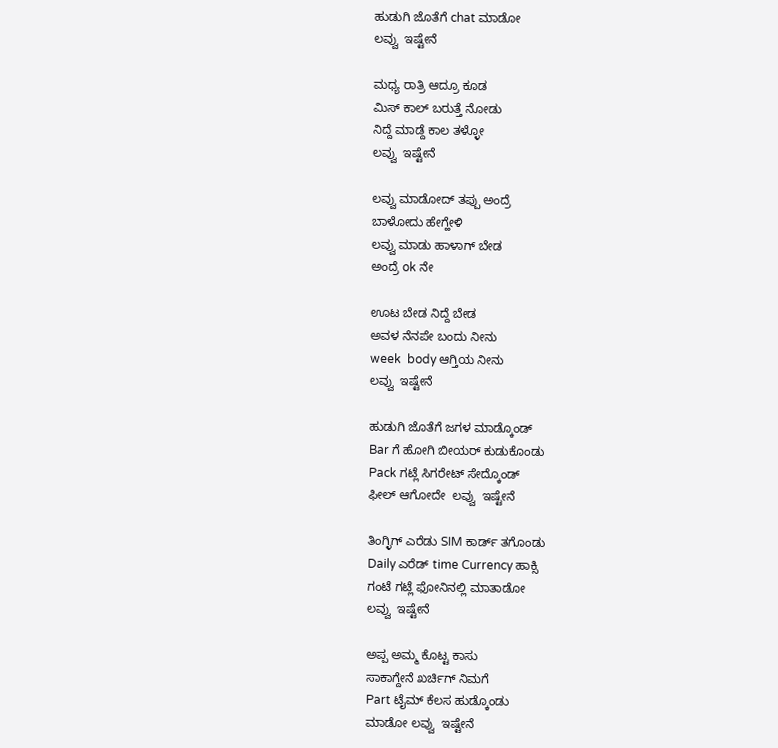ಹುಡುಗಿ ಜೊತೆಗೆ chat ಮಾಡೋ
ಲವ್ವು  ಇಷ್ಟೇನೆ

ಮಧ್ಯ ರಾತ್ರಿ ಆದ್ರೂ ಕೂಡ
ಮಿಸ್ ಕಾಲ್ ಬರುತ್ತೆ ನೋಡು
ನಿದ್ದೆ ಮಾಡ್ದೆ ಕಾಲ ತಳ್ಳೋ
ಲವ್ವು  ಇಷ್ಟೇನೆ

ಲವ್ವು ಮಾಡೋದ್ ತಪ್ಪು ಅಂದ್ರೆ
ಬಾಳೋದು ಹೇಗ್ಹೇಳಿ
ಲವ್ವು ಮಾಡು ಹಾಳಾಗ್ ಬೇಡ
ಅಂದ್ರೆ ok ನೇ

ಊಟ ಬೇಡ ನಿದ್ದೆ ಬೇಡ
ಅವಳ ನೆನಪೇ ಬಂದು ನೀನು
week  body ಆಗ್ತಿಯ ನೀನು
ಲವ್ವು  ಇಷ್ಟೇನೆ

ಹುಡುಗಿ ಜೊತೆಗೆ ಜಗಳ ಮಾಡ್ಕೊಂಡ್
Bar ಗೆ ಹೋಗಿ ಬೀಯರ್ ಕುಡುಕೊಂಡು
Pack ಗಟ್ಲೆ ಸಿಗರೇಟ್ ಸೇದ್ಕೊಂಡ್
ಫೀಲ್ ಆಗೋದೇ  ಲವ್ವು  ಇಷ್ಟೇನೆ

ತಿಂಗ್ಳಿಗ್ ಎರೆಡು SIM ಕಾರ್ಡ್ ತಗೊಂಡು
Daily ಎರೆಡ್ time Currency ಹಾಕ್ಸಿ
ಗಂಟೆ ಗಟ್ಲೆ ಫೋನಿನಲ್ಲಿ ಮಾತಾಡೋ
ಲವ್ವು  ಇಷ್ಟೇನೆ

ಅಪ್ಪ ಅಮ್ಮ ಕೊಟ್ಟ ಕಾಸು
ಸಾಕಾಗ್ದೇನೆ ಖರ್ಚಿಗ್ ನಿಮಗೆ
Part ಟೈಮ್ ಕೆಲಸ ಹುಡ್ಕೊಂಡು
ಮಾಡೋ ಲವ್ವು  ಇಷ್ಟೇನೆ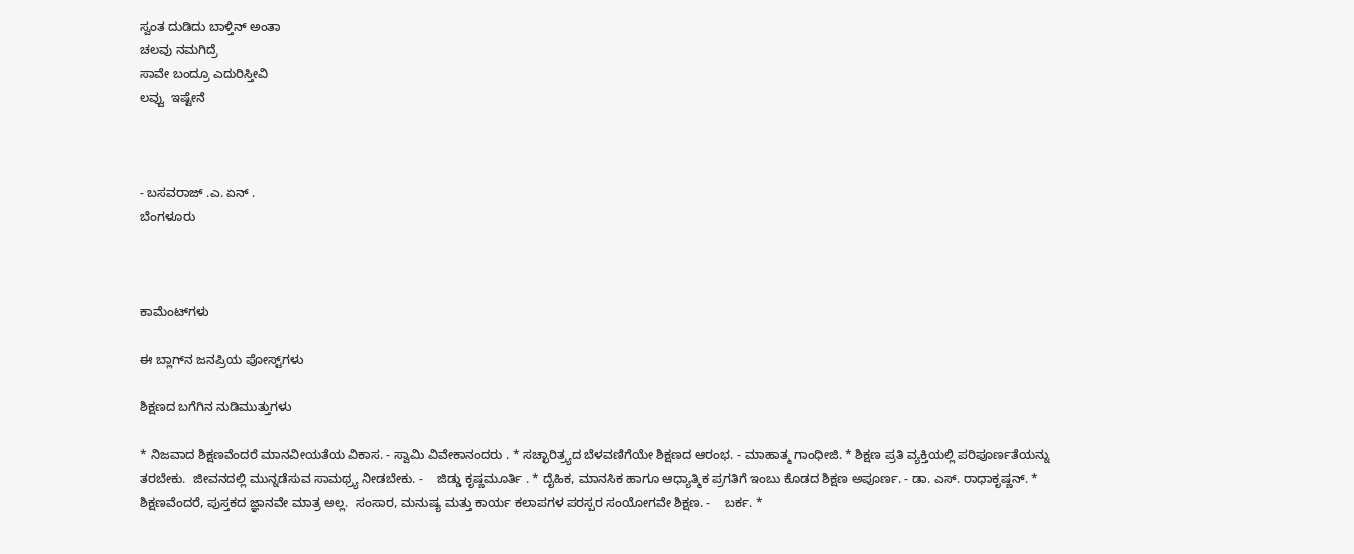ಸ್ವಂತ ದುಡಿದು ಬಾಳ್ತಿನ್ ಅಂತಾ
ಚಲವು ನಮಗಿದ್ರೆ
ಸಾವೇ ಬಂದ್ರೂ ಎದುರಿಸ್ತೀವಿ
ಲವ್ವು  ಇಷ್ಟೇನೆ



- ಬಸವರಾಜ್ .ಎ. ಏನ್ .
ಬೆಂಗಳೂರು



ಕಾಮೆಂಟ್‌ಗಳು

ಈ ಬ್ಲಾಗ್‌ನ ಜನಪ್ರಿಯ ಪೋಸ್ಟ್‌ಗಳು

ಶಿಕ್ಷಣದ ಬಗೆಗಿನ ನುಡಿಮುತ್ತುಗಳು

* ನಿಜವಾದ ಶಿಕ್ಷಣವೆಂದರೆ ಮಾನವೀಯತೆಯ ವಿಕಾಸ. - ಸ್ವಾಮಿ ವಿವೇಕಾನಂದರು . * ಸಚ್ಛಾರಿತ್ರ್ಯದ ಬೆಳವಣಿಗೆಯೇ ಶಿಕ್ಷಣದ ಆರಂಭ. - ಮಾಹಾತ್ಮ ಗಾಂಧೀಜಿ. * ಶಿಕ್ಷಣ ಪ್ರತಿ ವ್ಯಕ್ತಿಯಲ್ಲಿ ಪರಿಪೂರ್ಣತೆಯನ್ನು ತರಬೇಕು.  ಜೀವನದಲ್ಲಿ ಮುನ್ನಡೆಸುವ ಸಾಮಥ್ರ್ಯ ನೀಡಬೇಕು. -    ಜಿಡ್ಡು ಕೃಷ್ಣಮೂರ್ತಿ . * ದೈಹಿಕ, ಮಾನಸಿಕ ಹಾಗೂ ಆಧ್ಯಾತ್ಮಿಕ ಪ್ರಗತಿಗೆ ಇಂಬು ಕೊಡದ ಶಿಕ್ಷಣ ಅಪೂರ್ಣ. - ಡಾ. ಎಸ್. ರಾಧಾಕೃಷ್ಣನ್. * ಶಿಕ್ಷಣವೆಂದರೆ, ಪುಸ್ತಕದ ಜ್ಞಾನವೇ ಮಾತ್ರ ಅಲ್ಲ.  ಸಂಸಾರ, ಮನುಷ್ಯ ಮತ್ತು ಕಾರ್ಯ ಕಲಾಪಗಳ ಪರಸ್ಪರ ಸಂಯೋಗವೇ ಶಿಕ್ಷಣ. -    ಬರ್ಕ. *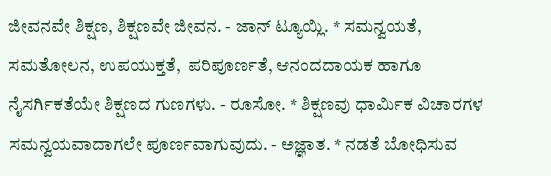ಜೀವನವೇ ಶಿಕ್ಷಣ, ಶಿಕ್ಷಣವೇ ಜೀವನ. - ಜಾನ್ ಟ್ಯೂಯ್ಲಿ. * ಸಮನ್ವಯತೆ, ಸಮತೋಲನ, ಉಪಯುಕ್ತತೆ,  ಪರಿಪೂರ್ಣತೆ, ಆನಂದದಾಯಕ ಹಾಗೂ ನೈಸರ್ಗಿಕತೆಯೇ ಶಿಕ್ಷಣದ ಗುಣಗಳು. - ರೂಸೋ. * ಶಿಕ್ಷಣವು ಧಾರ್ಮಿಕ ವಿಚಾರಗಳ ಸಮನ್ವಯವಾದಾಗಲೇ ಪೂರ್ಣವಾಗುವುದು. - ಅಜ್ಞಾತ. * ನಡತೆ ಬೋಧಿಸುವ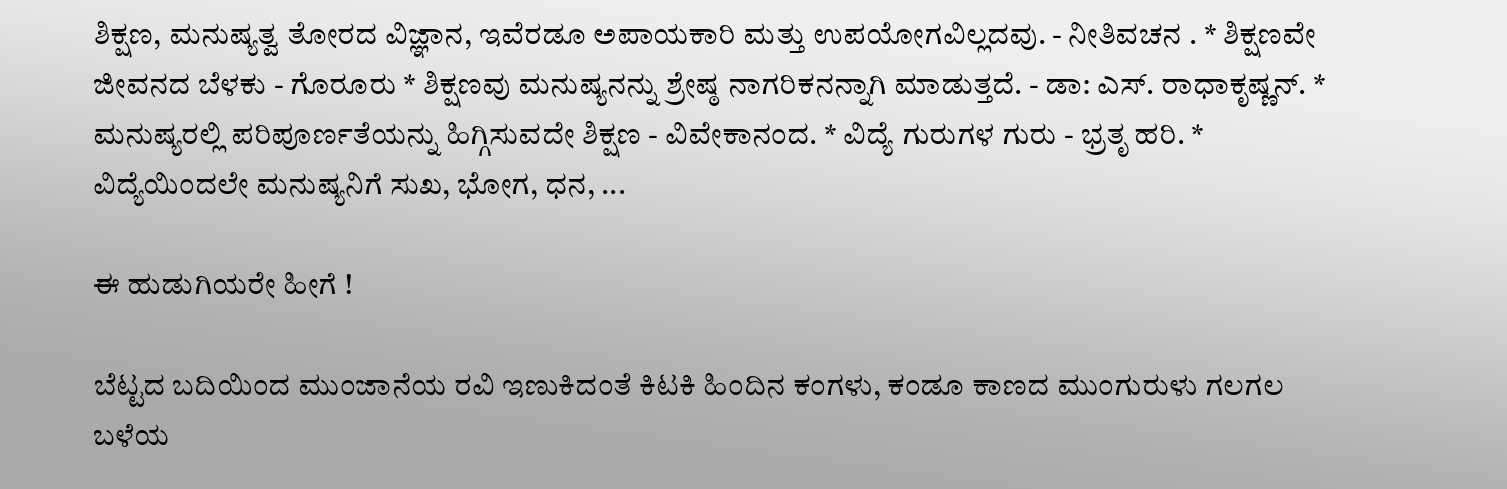ಶಿಕ್ಷಣ, ಮನುಷ್ಯತ್ವ ತೋರದ ವಿಜ್ಞಾನ, ಇವೆರಡೂ ಅಪಾಯಕಾರಿ ಮತ್ತು ಉಪಯೋಗವಿಲ್ಲದವು. - ನೀತಿವಚನ . * ಶಿಕ್ಷಣವೇ ಜೀವನದ ಬೆಳಕು - ಗೊರೂರು * ಶಿಕ್ಷಣವು ಮನುಷ್ಯನನ್ನು ಶ್ರೇಷ್ಠ ನಾಗರಿಕನನ್ನಾಗಿ ಮಾಡುತ್ತದೆ. - ಡಾ: ಎಸ್. ರಾಧಾಕೃಷ್ಣನ್. * ಮನುಷ್ಯರಲ್ಲಿ ಪರಿಪೂರ್ಣತೆಯನ್ನು ಹಿಗ್ಗಿಸುವದೇ ಶಿಕ್ಷಣ - ವಿವೇಕಾನಂದ. * ವಿದ್ಯೆ ಗುರುಗಳ ಗುರು - ಭ್ರತೃ ಹರಿ. * ವಿದ್ಯೆಯಿಂದಲೇ ಮನುಷ್ಯನಿಗೆ ಸುಖ, ಭೋಗ, ಧನ, ...

ಈ ಹುಡುಗಿಯರೇ ಹೀಗೆ !

ಬೆಟ್ಟದ ಬದಿಯಿಂದ ಮುಂಜಾನೆಯ ರವಿ ಇಣುಕಿದಂತೆ ಕಿಟಕಿ ಹಿಂದಿನ ಕಂಗಳು, ಕಂಡೂ ಕಾಣದ ಮುಂಗುರುಳು ಗಲಗಲ ಬಳೆಯ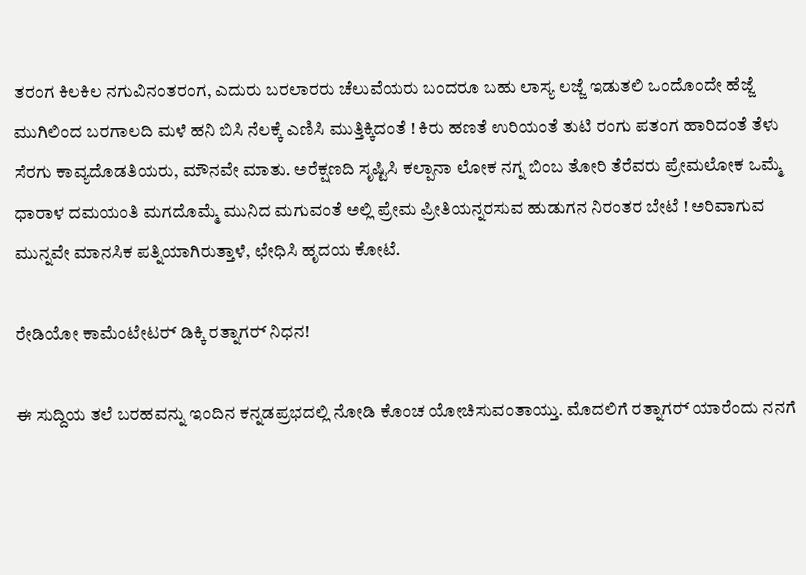ತರಂಗ ಕಿಲಕಿಲ ನಗುವಿನಂತರಂಗ, ಎದುರು ಬರಲಾರರು ಚೆಲುವೆಯರು ಬಂದರೂ ಬಹು ಲಾಸ್ಯ ಲಜ್ಜೆ ಇಡುತಲಿ ಒಂದೊಂದೇ ಹೆಜ್ಜೆ ಮುಗಿಲಿಂದ ಬರಗಾಲದಿ ಮಳೆ ಹನಿ ಬಿಸಿ ನೆಲಕ್ಕೆ ಎಣಿಸಿ ಮುತ್ತಿಕ್ಕಿದಂತೆ ! ಕಿರು ಹಣತೆ ಉರಿಯಂತೆ ತುಟಿ ರಂಗು ಪತಂಗ ಹಾರಿದಂತೆ ತೆಳು ಸೆರಗು ಕಾವ್ಯದೊಡತಿಯರು, ಮೌನವೇ ಮಾತು. ಅರೆಕ್ಷಣದಿ ಸೃಷ್ಟಿಸಿ ಕಲ್ಪಾನಾ ಲೋಕ ನಗ್ನ ಬಿಂಬ ತೋರಿ ತೆರೆವರು ಪ್ರೇಮಲೋಕ ಒಮ್ಮೆ ಧಾರಾಳ ದಮಯಂತಿ ಮಗದೊಮ್ಮೆ ಮುನಿದ ಮಗುವಂತೆ ಅಲ್ಲಿ ಪ್ರೇಮ ಪ್ರೀತಿಯನ್ನರಸುವ ಹುಡುಗನ ನಿರಂತರ ಬೇಟೆ ! ಅರಿವಾಗುವ ಮುನ್ನವೇ ಮಾನಸಿಕ ಪತ್ನಿಯಾಗಿರುತ್ತಾಳೆ, ಛೇಧಿಸಿ ಹೃದಯ ಕೋಟೆ.

ರೇಡಿಯೋ ಕಾಮೆಂಟೇಟರ‍್ ಡಿಕ್ಕಿ ರತ್ನಾಗರ‍್ ನಿಧನ!

ಈ ಸುದ್ದಿಯ ತಲೆ ಬರಹವನ್ನು ಇಂದಿನ ಕನ್ನಡಪ್ರಭದಲ್ಲಿ ನೋಡಿ ಕೊಂಚ ಯೋಚಿಸುವಂತಾಯ್ತು. ಮೊದಲಿಗೆ ರತ್ನಾಗರ‍್ ಯಾರೆಂದು ನನಗೆ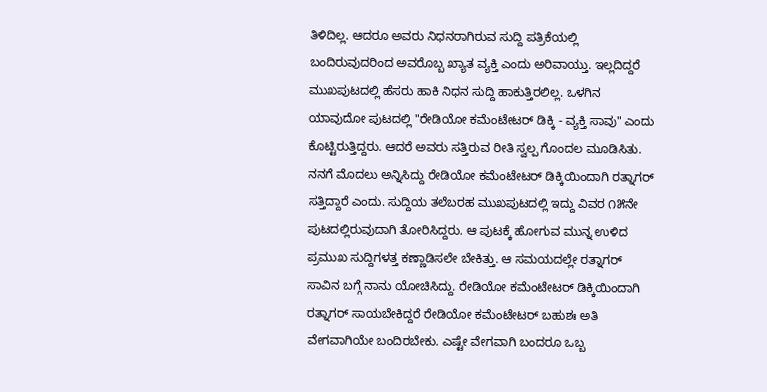ತಿಳಿದಿಲ್ಲ. ಆದರೂ ಅವರು ನಿಧನರಾಗಿರುವ ಸುದ್ದಿ ಪತ್ರಿಕೆಯಲ್ಲಿ ಬಂದಿರುವುದರಿಂದ ಅವರೊಬ್ಬ ಖ್ಯಾತ ವ್ಯಕ್ತಿ ಎಂದು ಅರಿವಾಯ್ತು. ಇಲ್ಲದಿದ್ದರೆ ಮುಖಪುಟದಲ್ಲಿ ಹೆಸರು ಹಾಕಿ ನಿಧನ ಸುದ್ದಿ ಹಾಕುತ್ತಿರಲಿಲ್ಲ. ಒಳಗಿನ ಯಾವುದೋ ಪುಟದಲ್ಲಿ "ರೇಡಿಯೋ ಕಮೆಂಟೇಟರ‍್ ಡಿಕ್ಕಿ - ವ್ಯಕ್ತಿ ಸಾವು" ಎಂದು ಕೊಟ್ಟಿರುತ್ತಿದ್ದರು. ಆದರೆ ಅವರು ಸತ್ತಿರುವ ರೀತಿ ಸ್ವಲ್ಪ ಗೊಂದಲ ಮೂಡಿಸಿತು. ನನಗೆ ಮೊದಲು ಅನ್ನಿಸಿದ್ದು ರೇಡಿಯೋ ಕಮೆಂಟೇಟರ‍್ ಡಿಕ್ಕಿಯಿಂದಾಗಿ ರತ್ನಾಗರ‍್ ಸತ್ತಿದ್ದಾರೆ ಎಂದು. ಸುದ್ದಿಯ ತಲೆಬರಹ ಮುಖಪುಟದಲ್ಲಿ ಇದ್ದು ವಿವರ ೧೫ನೇ ಪುಟದಲ್ಲಿರುವುದಾಗಿ ತೋರಿಸಿದ್ದರು. ಆ ಪುಟಕ್ಕೆ ಹೋಗುವ ಮುನ್ನ ಉಳಿದ ಪ್ರಮುಖ ಸುದ್ದಿಗಳತ್ತ ಕಣ್ಣಾಡಿಸಲೇ ಬೇಕಿತ್ತು. ಆ ಸಮಯದಲ್ಲೇ ರತ್ನಾಗರ‍್ ಸಾವಿನ ಬಗ್ಗೆ ನಾನು ಯೋಚಿಸಿದ್ದು. ರೇಡಿಯೋ ಕಮೆಂಟೇಟರ‍್ ಡಿಕ್ಕಿಯಿಂದಾಗಿ ರತ್ನಾಗರ‍್ ಸಾಯಬೇಕಿದ್ದರೆ ರೇಡಿಯೋ ಕಮೆಂಟೇಟರ‍್ ಬಹುಶಃ ಅತಿ ವೇಗವಾಗಿಯೇ ಬಂದಿರಬೇಕು. ಎಷ್ಟೇ ವೇಗವಾಗಿ ಬಂದರೂ ಒಬ್ಬ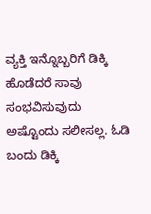ವ್ಯಕ್ತಿ ಇನ್ನೊಬ್ಬರಿಗೆ ಡಿಕ್ಕಿ ಹೊಡೆದರೆ ಸಾವು ಸಂಭವಿಸುವುದು ಅಷ್ಟೊಂದು ಸಲೀಸಲ್ಲ. ಓಡಿ ಬಂದು ಡಿಕ್ಕಿ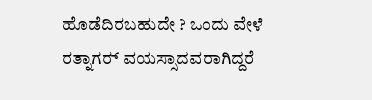ಹೊಡೆದಿರಬಹುದೇ ? ಒಂದು ವೇಳೆ ರತ್ನಾಗರ‍್ ವಯಸ್ಸಾದವರಾಗಿದ್ದರೆ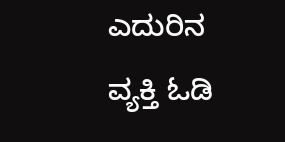ಎದುರಿನ ವ್ಯಕ್ತಿ ಓಡಿ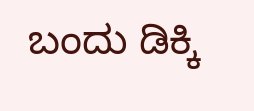ಬಂದು ಡಿಕ್ಕಿ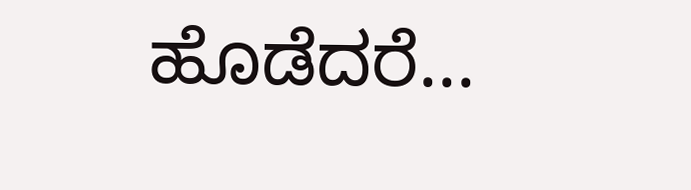ಹೊಡೆದರೆ...